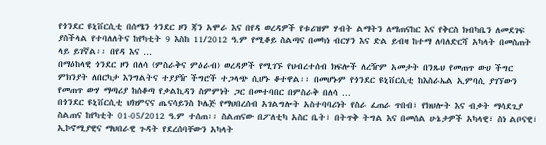የጎንደር ዩኒቨርሲቲ በሰሜን ጎንደር ዞን ጃን አሞራ እና በየዳ ወረዳዎች የቱሪዝም ሃብት ልማትን ለማጠናከር እና የቅርስ ክብካቤን ለመደገፍ ያስችላል የተባለለትና ከየካቲት 9 እስከ 11/2012 ዓ.ም የሚቆይ ስልጣና በመካነ ብርሃን እና ድል ይብዛ ከተማ ለባለድርሻ አካላት በመስጠት ላይ ይገኛል፡፡ በየዳ እና …
በማዕከላዊ ጎንደር ዞን በለሳ (ምስራቅና ምዕራብ) ወረዳዎች የሚገኙ የህብረተሰብ ክፍሎች ለረዥም አመታት በንጹህ የመጠጥ ውሀ ችግር ምክንያት ለበርካታ እንግልትና ተያያዥ ችግሮች ተጋላጭ ሲሆኑ ቆተዋል፡፡ በመሆኑም የጎንደር ዩኒቨርሲቲ ከእስራኤል ኢምባሲ ያገኘውን የመጠጥ ውሃ ማጣሪያ ከሰቆጣ የቃልኪዳን ስምምነት ጋር በመተባበር በምስራቅ በለሳ …
በጎንደር ዩኒቨርሲቲ ህክምናና ጤናሳይንስ ኮሌጅ የማህበረሰብ አገልግሎት አስተባባሪነት የስራ ፈጠራ ጥበብ፣ የክህሎት እና ብቃት ማሳደጊያ ስልጠና ከየካቲት 01-05/2012 ዓ.ም ተሰጠ፡፡ ስልጠናው በፖለቲካ አስር ቤት፣ በትጥቅ ትግል እና በመሰል ሁኔታዎች አካላዊ፣ ስነ ልቦናዊ፣ ኢኮኖሚያዊና ማህበራዊ ጉዳት የደረሰባቸውን አካላት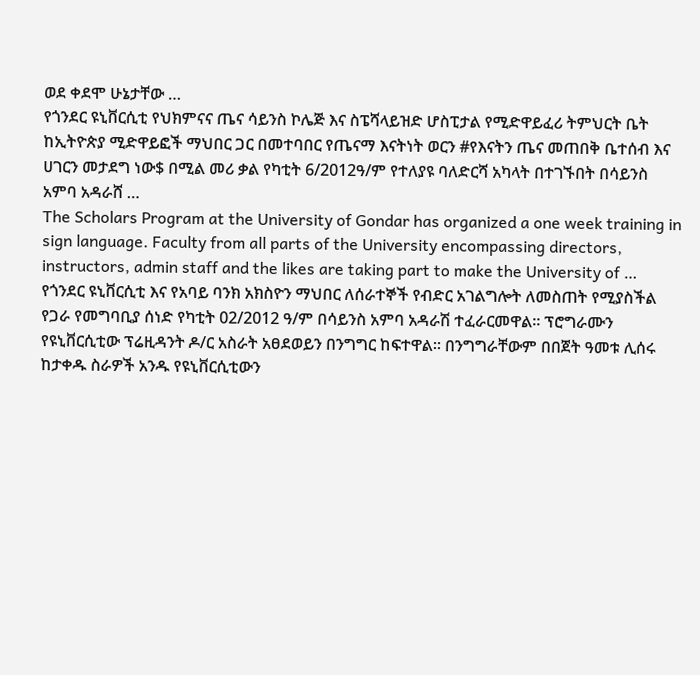ወደ ቀደሞ ሁኔታቸው …
የጎንደር ዩኒቨርሲቲ የህክምናና ጤና ሳይንስ ኮሌጅ እና ስፔሻላይዝድ ሆስፒታል የሚድዋይፈሪ ትምህርት ቤት ከኢትዮጵያ ሚድዋይፎች ማህበር ጋር በመተባበር የጤናማ እናትነት ወርን #የእናትን ጤና መጠበቅ ቤተሰብ እና ሀገርን መታደግ ነው$ በሚል መሪ ቃል የካቲት 6/2012ዓ/ም የተለያዩ ባለድርሻ አካላት በተገኙበት በሳይንስ አምባ አዳራሸ …
The Scholars Program at the University of Gondar has organized a one week training in sign language. Faculty from all parts of the University encompassing directors, instructors, admin staff and the likes are taking part to make the University of …
የጎንደር ዩኒቨርሲቲ እና የአባይ ባንክ አክስዮን ማህበር ለሰራተኞች የብድር አገልግሎት ለመስጠት የሚያስችል የጋራ የመግባቢያ ሰነድ የካቲት 02/2012 ዓ/ም በሳይንስ አምባ አዳራሽ ተፈራርመዋል፡፡ ፕሮግራሙን የዩኒቨርሲቲው ፕሬዚዳንት ዶ/ር አስራት አፀደወይን በንግግር ከፍተዋል፡፡ በንግግራቸውም በበጀት ዓመቱ ሊሰሩ ከታቀዱ ስራዎች አንዱ የዩኒቨርሲቲውን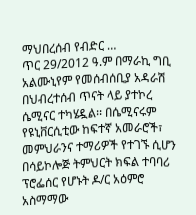ማህበረሰብ የብድር …
ጥር 29/2012 ዓ.ም በማራኪ ግቢ አልሙኒየም የመሰብሰቢያ አዳራሽ በህብረተሰብ ጥናት ላይ ያተኮረ ሴሚናር ተካሄዷል፡፡ በሴሚናሩም የዩኒቨርሲቲው ከፍተኛ አመራሮች፣ መምህራንና ተማሪዎች የተገኙ ሲሆን በሳይኮሎጅ ትምህርት ክፍል ተባባሪ ፕሮፌሰር የሆኑት ዶ/ር አዕምሮ አስማማው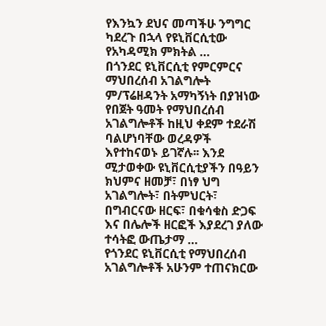የእንኳን ደህና መጣችሁ ንግግር ካደረጉ በኋላ የዩኒቨርሲቲው የአካዳሚክ ምክትል …
በጎንደር ዩኒቨርሲቲ የምርምርና ማህበረሰብ አገልግሎት ም/ፕሬዘዳንት አማካኝነት በያዝነው የበጀት ዓመት የማህበረሰብ አገልግሎቶች ከዚህ ቀደም ተደራሽ ባልሆነባቸው ወረዳዎች እየተከናወኑ ይገኛሉ፡፡ እንደ ሚታወቀው ዩኒቨርሲቲያችን በዓይን ክህምና ዘመቻ፣ በነፃ ህግ አገልግሎት፣ በትምህርት፣ በግብርናው ዘርፍ፣ በቁሳቁስ ድጋፍ እና በሌሎች ዘርፎች እያደረገ ያለው ተሳትፎ ውጤታማ …
የጎንደር ዩኒቨርሲቲ የማህበረሰብ አገልግሎቶች አሁንም ተጠናክርው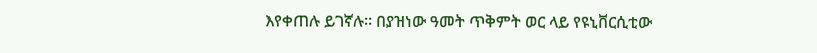እየቀጠሉ ይገኛሉ፡፡ በያዝነው ዓመት ጥቅምት ወር ላይ የዩኒቨርሲቲው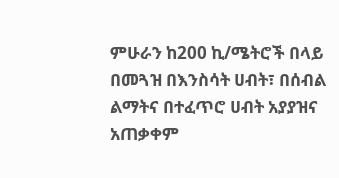ምሁራን ከ200 ኪ/ሜትሮች በላይ በመጓዝ በእንስሳት ሀብት፣ በሰብል ልማትና በተፈጥሮ ሀብት አያያዝና አጠቃቀም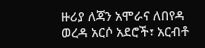ዙሪያ ለጃን አሞራና ለበየዳ ወረዳ አርሶ አደሮች፣ አርብቶ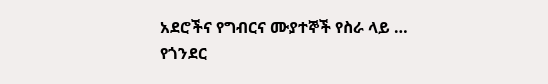አደሮችና የግብርና ሙያተኞች የስራ ላይ …
የጎንደር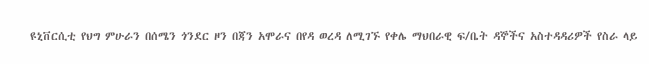ዩኒቨርሲቲ የህግ ምሁራን በሰሜን ጎንደር ዞን በጃን አሞራና በየዳ ወረዳ ለሚገኙ የቀሌ ማህበራዊ ፍ/ቤት ዳኞችና አስተዳዳሪዎች የስራ ላይ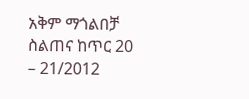አቅም ማጎልበቻ ስልጠና ከጥር 20 – 21/2012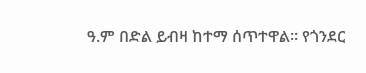ዓ.ም በድል ይብዛ ከተማ ሰጥተዋል፡፡ የጎንደር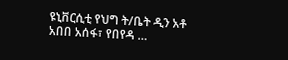ዩኒቨርሲቲ የህግ ት/ቤት ዲን አቶ አበበ አሰፋ፣ የበየዳ …